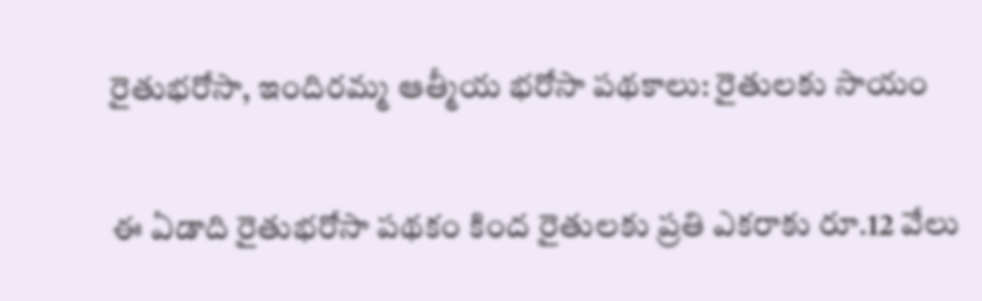రైతుభరోసా, ఇందిరమ్మ ఆత్మీయ భరోసా పథకాలు: రైతులకు సాయం

ఈ ఏడాది రైతుభరోసా పథకం కింద రైతులకు ప్రతి ఎకరాకు రూ.12 వేలు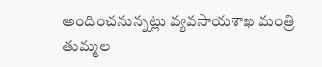అందించనున్నట్లు వ్యవసాయశాఖ మంత్రి తుమ్మల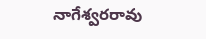నాగేశ్వరరావు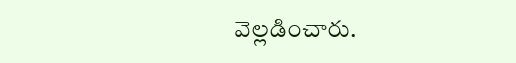వెల్లడించారు.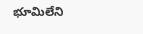భూమిలేని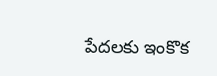పేదలకు ఇంకొక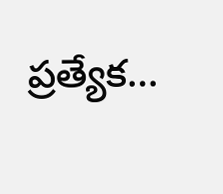ప్రత్యేక…